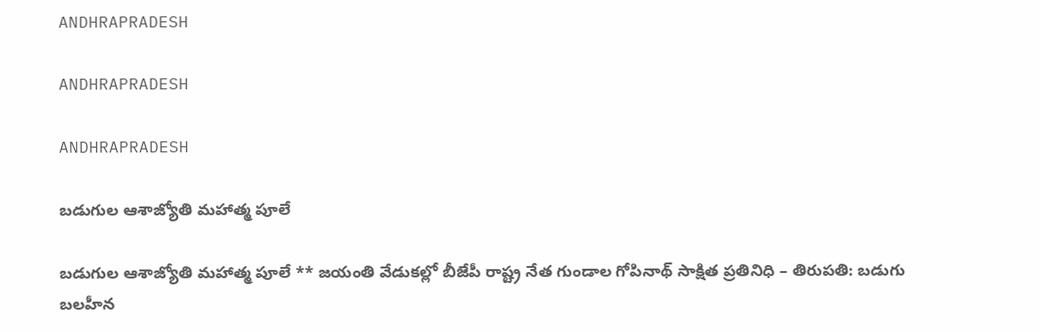ANDHRAPRADESH

ANDHRAPRADESH

ANDHRAPRADESH

బడుగుల ఆశాజ్యోతి మహాత్మ పూలే

బడుగుల ఆశాజ్యోతి మహాత్మ పూలే ** జయంతి వేడుకల్లో బీజేపీ రాష్ట్ర నేత గుండాల గోపినాథ్ సాక్షిత ప్రతినిధి – తిరుపతి: బడుగు బలహీన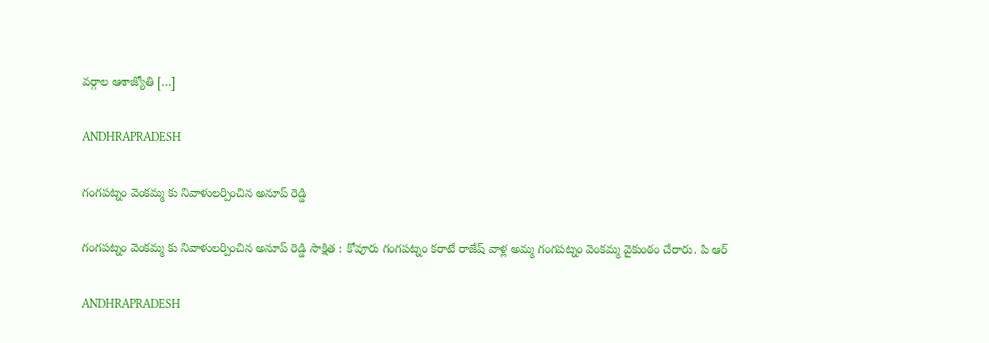వర్గాల ఆశాజ్యోతి […]

ANDHRAPRADESH

గంగపట్నం వెంకమ్మ కు నివాళులర్పించిన అనూప్ రెడ్డి

గంగపట్నం వెంకమ్మ కు నివాళులర్పించిన అనూప్ రెడ్డి సాక్షిత : కోవూరు గంగపట్నం కరాటే రాజేష్ వాళ్ల అమ్మ గంగపట్నం వెంకమ్మ వైకుంఠం చేరారు. పి ఆర్

ANDHRAPRADESH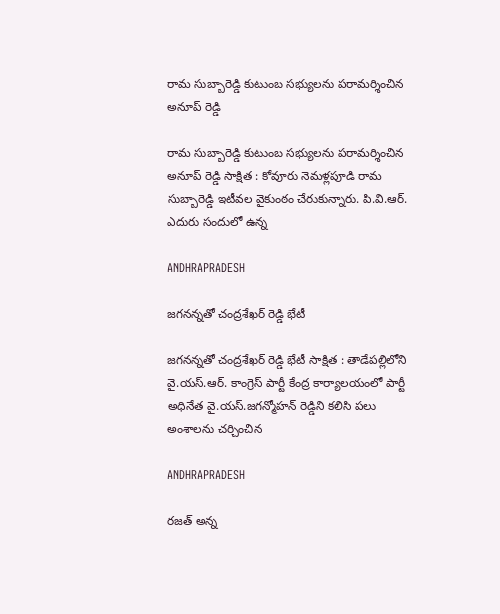రామ సుబ్బారెడ్డి కుటుంబ సభ్యులను పరామర్శించిన అనూప్ రెడ్డి

రామ సుబ్బారెడ్డి కుటుంబ సభ్యులను పరామర్శించిన అనూప్ రెడ్డి సాక్షిత : కోవూరు నెమళ్లపూడి రామ సుబ్బారెడ్డి ఇటీవల వైకుంఠం చేరుకున్నారు. పి.వి.ఆర్. ఎదురు సందులో ఉన్న

ANDHRAPRADESH

జగనన్నతో చంద్రశేఖర్ రెడ్డి భేటీ

జగనన్నతో చంద్రశేఖర్ రెడ్డి భేటీ సాక్షిత : తాడేపల్లిలోని వై.యస్.ఆర్. కాంగ్రెస్ పార్టీ కేంద్ర కార్యాలయంలో పార్టీ అధినేత వై.యస్.జగన్మోహన్ రెడ్డిని కలిసి పలు అంశాలను చర్చించిన

ANDHRAPRADESH

రజత్ అన్న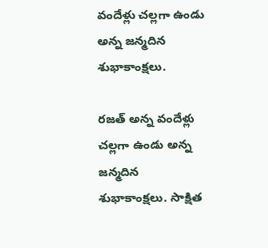వందేళ్లు చల్లగా ఉండు అన్న జన్మదిన శుభాకాంక్షలు.

రజత్ అన్న వందేళ్లు చల్లగా ఉండు అన్న జన్మదిన శుభాకాంక్షలు. సాక్షిత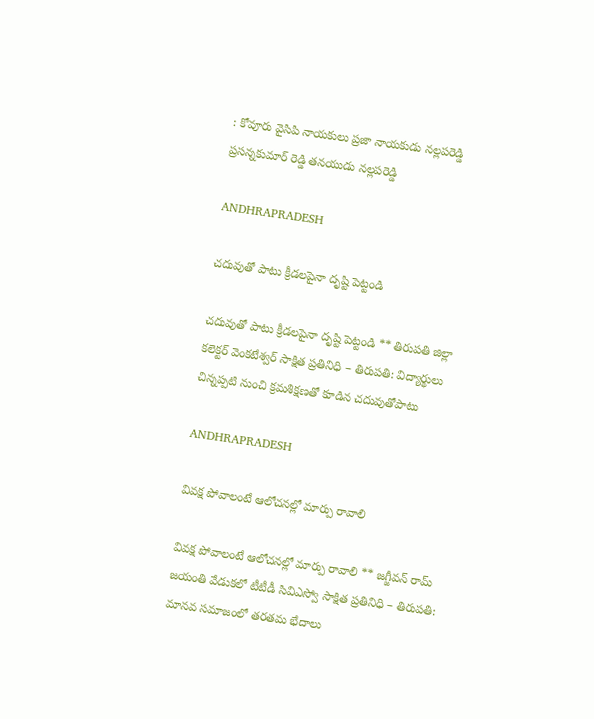: కోవూరు వైసిపి నాయకులు ప్రజా నాయకుడు నల్లపరెడ్డి ప్రసన్నకుమార్ రెడ్డి తనయుడు నల్లపరెడ్డి

ANDHRAPRADESH

చదువుతో పాటు క్రీడలపైనా దృష్టి పెట్టండి

చదువుతో పాటు క్రీడలపైనా దృష్టి పెట్టండి ** తిరుపతి జిల్లా కలెక్టర్ వెంకటేశ్వర్ సాక్షిత ప్రతినిధి – తిరుపతి: విద్యార్థులు చిన్నప్పటి నుంచి క్రమశిక్షణతో కూడిన చదువుతోపాటు

ANDHRAPRADESH

వివక్ష పోవాలంటే ఆలోచనల్లో మార్పు రావాలి

వివక్ష పోవాలంటే ఆలోచనల్లో మార్పు రావాలి ** జగ్జీవన్ రామ్ జయంతి వేడుకలో టీటీడీ సివిఎస్వో సాక్షిత ప్రతినిధి – తిరుపతి: మానవ సమాజంలో తరతమ భేదాలు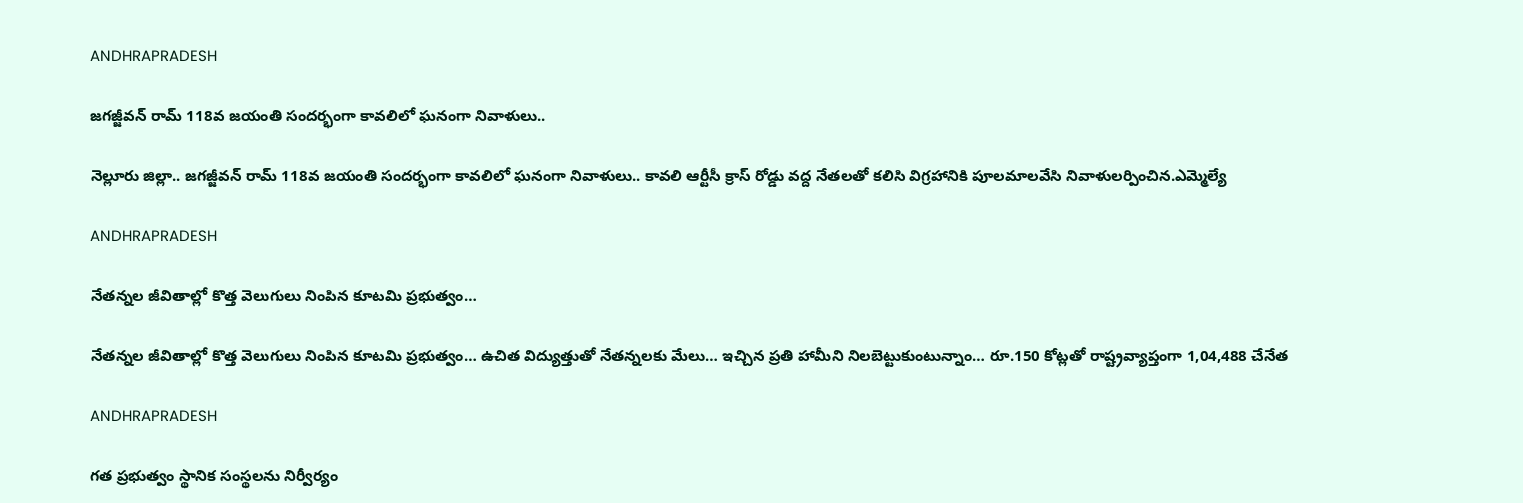ANDHRAPRADESH

జగజ్జీవన్ రామ్ 118వ జయంతి సందర్భంగా కావలిలో ఘనంగా నివాళులు..

నెల్లూరు జిల్లా.. జగజ్జీవన్ రామ్ 118వ జయంతి సందర్భంగా కావలిలో ఘనంగా నివాళులు.. కావలి ఆర్టీసీ క్రాస్ రోడ్డు వద్ద నేతలతో కలిసి విగ్రహానికి పూలమాలవేసి నివాళులర్పించిన.ఎమ్మెల్యే

ANDHRAPRADESH

నేతన్నల జీవితాల్లో కొత్త వెలుగులు నింపిన కూటమి ప్రభుత్వం…

నేతన్నల జీవితాల్లో కొత్త వెలుగులు నింపిన కూటమి ప్రభుత్వం… ఉచిత విద్యుత్తుతో నేతన్నలకు మేలు… ఇచ్చిన ప్రతి హామీని నిలబెట్టుకుంటున్నాం… రూ.150 కోట్లతో రాష్ట్రవ్యాప్తంగా 1,04,488 చేనేత

ANDHRAPRADESH

గత ప్రభుత్వం స్థానిక సంస్థలను నిర్వీర్యం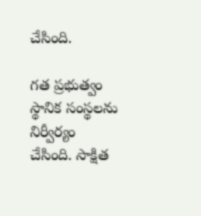చేసింది.

గత ప్రభుత్వం స్థానిక సంస్థలను నిర్వీర్యం చేసింది. సాక్షిత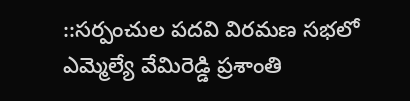::సర్పంచుల పదవి విరమణ సభలో ఎమ్మెల్యే వేమిరెడ్డి ప్రశాంతి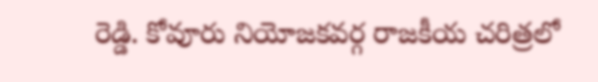రెడ్డి. కోవూరు నియోజకవర్గ రాజకీయ చరిత్రలో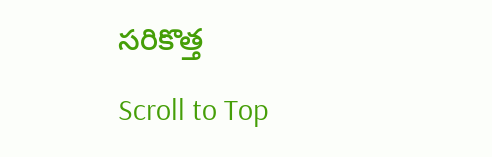సరికొత్త

Scroll to Top